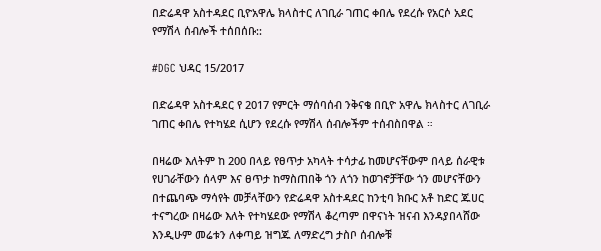በድሬዳዋ አስተዳደር ቢዮአዋሌ ክላስተር ለገቢራ ገጠር ቀበሌ የደረሱ የአርሶ አደር የማሽላ ሰብሎች ተሰበሰቡ::

#DGC ህዳር 15/2017

በድሬዳዋ አስተዳደር የ 2017 የምርት ማሰባሰብ ንቅናቄ በቢዮ አዋሌ ክላስተር ለገቢራ ገጠር ቀበሌ የተካሄደ ሲሆን የደረሱ የማሽላ ሰብሎችም ተሰብስበዋል ።

በዛሬው እለትም ከ 200 በላይ የፀጥታ አካላት ተሳታፊ ከመሆናቸውም በላይ ሰራዊቱ የሀገራቸውን ሰላም እና ፀጥታ ከማስጠበቅ ጎን ለጎን ከወገኖቻቸው ጎን መሆናቸውን በተጨባጭ ማሳየት መቻላቸውን የድሬዳዋ አስተዳደር ከንቲባ ክቡር አቶ ከድር ጁሀር ተናግረው በዛሬው እለት የተካሄደው የማሽላ ቆረጣም በዋናነት ዝናብ እንዳያበላሸው እንዲሁም መሬቱን ለቀጣይ ዝግጁ ለማድረግ ታስቦ ሰብሎቹ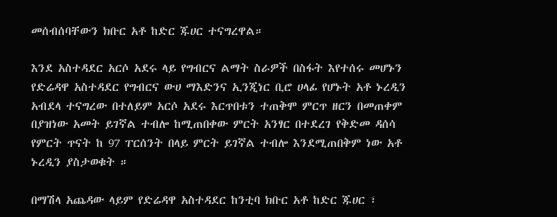መሰብሰባቸውን ክቡር አቶ ከድር ጁሀር ተናግረዋል።

እንደ አስተዳደር አርሶ አደሩ ላይ የግብርና ልማት ስራዎች በስፋት እየተሰሩ መሆኑን የድሬዳዋ አስተዳደር የግብርና ውሀ ማእድንና ኢንጂነር ቢሮ ሀላፊ የሆኑት አቶ ኑረዲን አብደላ ተናግረው በተለይም አርሶ አደሩ እርጥበቱን ተጠቅሞ ምርጥ ዘርን በመጠቀም በያዝነው አመት ይገኛል ተብሎ ከሚጠበቀው ምርት አንፃር በተደረገ የቅድመ ዳሰሳ የምርት ጥናት ከ 97 ፐርሰንት በላይ ምርት ይገኛል ተብሎ እንደሚጠበቅም ነው አቶ ኑረዲን ያስታወቁት ።

በማሽላ አጨዳው ላይም የድሬዳዋ አስተዳደር ከንቲባ ክቡር አቶ ከድር ጁሀር ፣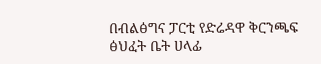በብልፅግና ፓርቲ የድሬዳዋ ቅርንጫፍ ፅህፈት ቤት ሀላፊ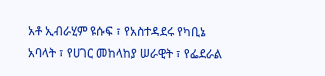አቶ ኢብራሂም ዩሱፍ ፣ የአስተዳደሩ የካቢኔ አባላት ፣ የሀገር መከላከያ ሠራዊት ፣ የፌደራል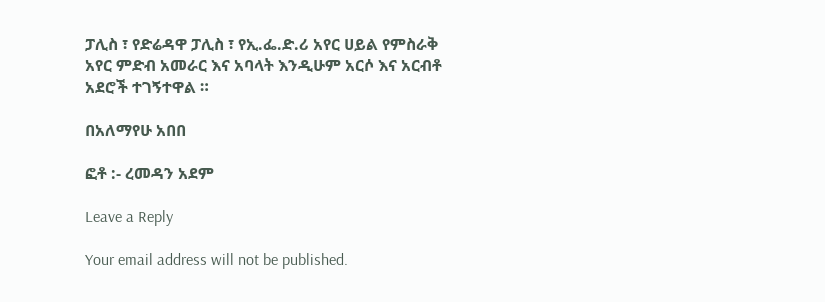ፓሊስ ፣ የድሬዳዋ ፓሊስ ፣ የኢ.ፌ.ድ.ሪ አየር ሀይል የምስራቅ አየር ምድብ አመራር እና አባላት እንዲሁም አርሶ እና አርብቶ አደሮች ተገኝተዋል ።

በአለማየሁ አበበ

ፎቶ :- ረመዳን አደም

Leave a Reply

Your email address will not be published.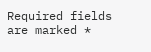Required fields are marked *